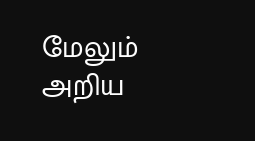மேலும் அறிய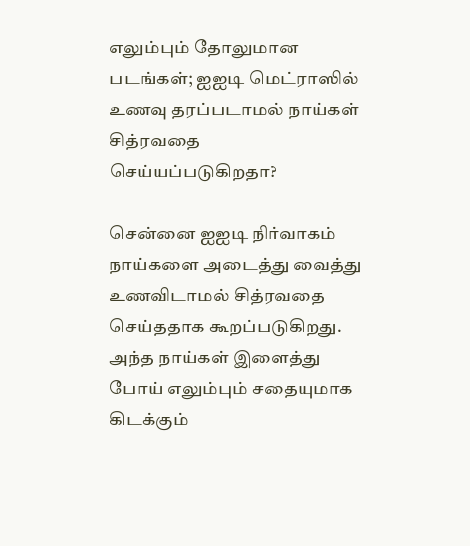எலும்பும் தோலுமான படங்கள்; ஐஐடி மெட்ராஸில் உணவு தரப்படாமல் நாய்கள் சித்ரவதை செய்யப்படுகிறதா?

சென்னை ஐஐடி நிர்வாகம் நாய்களை அடைத்து வைத்து உணவிடாமல் சித்ரவதை செய்ததாக கூறப்படுகிறது. அந்த நாய்கள் இளைத்து போய் எலும்பும் சதையுமாக கிடக்கும்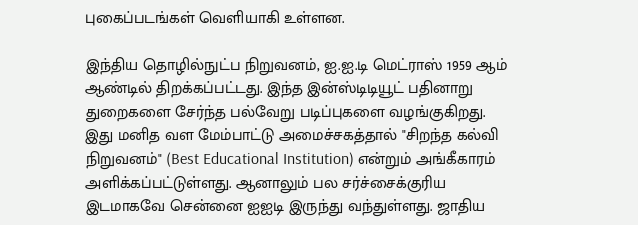புகைப்படங்கள் வெளியாகி உள்ளன.

இந்திய தொழில்நுட்ப நிறுவனம், ஐ.ஐ.டி மெட்ராஸ் 1959 ஆம் ஆண்டில் திறக்கப்பட்டது. இந்த இன்ஸ்டிடியூட் பதினாறு துறைகளை சேர்ந்த பல்வேறு படிப்புகளை வழங்குகிறது. இது மனித வள மேம்பாட்டு அமைச்சகத்தால் "சிறந்த கல்வி நிறுவனம்" (Best Educational Institution) என்றும் அங்கீகாரம் அளிக்கப்பட்டுள்ளது. ஆனாலும் பல சர்ச்சைக்குரிய இடமாகவே சென்னை ஐஐடி இருந்து வந்துள்ளது. ஜாதிய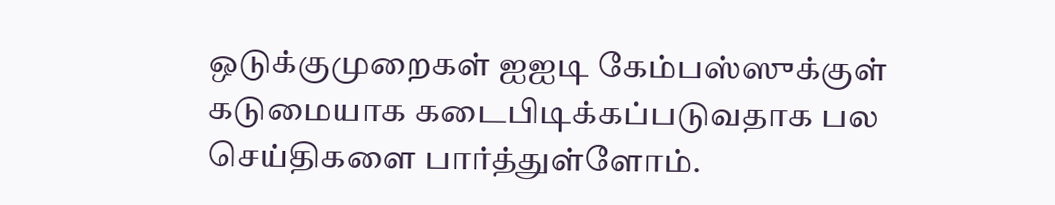ஒடுக்குமுறைகள் ஐஐடி கேம்பஸ்ஸுக்குள் கடுமையாக கடைபிடிக்கப்படுவதாக பல செய்திகளை பார்த்துள்ளோம்.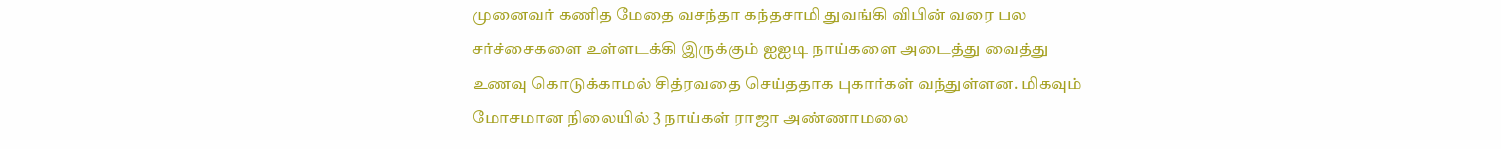முனைவர் கணித மேதை வசந்தா கந்தசாமி துவங்கி விபின் வரை பல சர்ச்சைகளை உள்ளடக்கி இருக்கும் ஐஐடி நாய்களை அடைத்து வைத்து உணவு கொடுக்காமல் சித்ரவதை செய்ததாக புகார்கள் வந்துள்ளன. மிகவும் மோசமான நிலையில் 3 நாய்கள் ராஜா அண்ணாமலை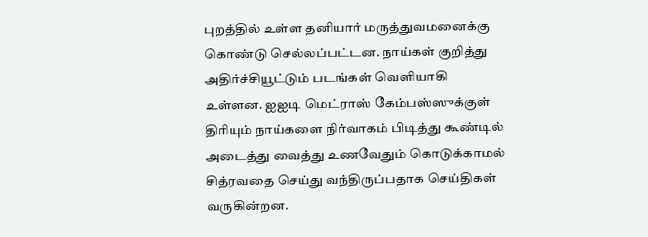புறத்தில் உள்ள தனியார் மருத்துவமனைக்கு கொண்டு செல்லப்பட்டன. நாய்கள் குறித்து அதிர்ச்சியூட்டும் படங்கள் வெளியாகி உள்ளன. ஐஐடி மெட்ராஸ் கேம்பஸ்ஸுக்குள் திரியும் நாய்களை நிர்வாகம் பிடித்து கூண்டில் அடைத்து வைத்து உணவேதும் கொடுக்காமல் சித்ரவதை செய்து வந்திருப்பதாக செய்திகள் வருகின்றன.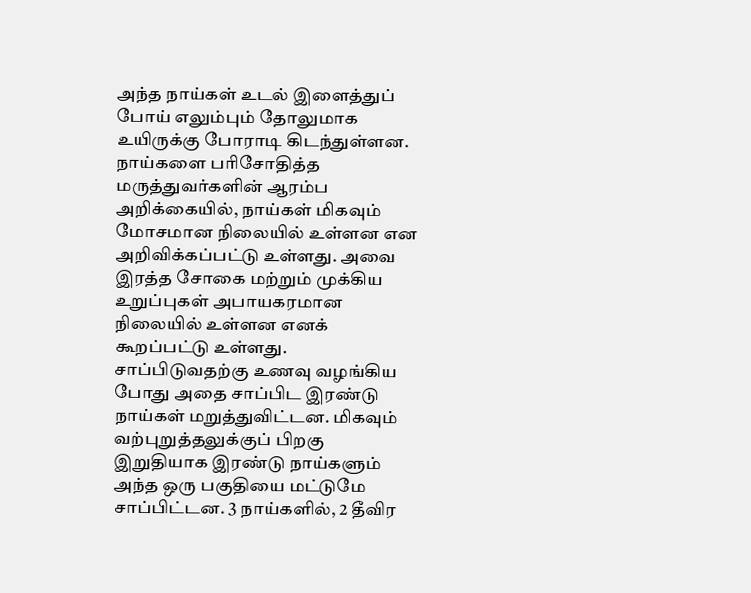அந்த நாய்கள் உடல் இளைத்துப் போய் எலும்பும் தோலுமாக உயிருக்கு போராடி கிடந்துள்ளன. நாய்களை பரிசோதித்த மருத்துவர்களின் ஆரம்ப அறிக்கையில், நாய்கள் மிகவும் மோசமான நிலையில் உள்ளன என அறிவிக்கப்பட்டு உள்ளது. அவை இரத்த சோகை மற்றும் முக்கிய உறுப்புகள் அபாயகரமான நிலையில் உள்ளன எனக் கூறப்பட்டு உள்ளது. சாப்பிடுவதற்கு உணவு வழங்கிய போது அதை சாப்பிட இரண்டு நாய்கள் மறுத்துவிட்டன. மிகவும் வற்புறுத்தலுக்குப் பிறகு இறுதியாக இரண்டு நாய்களும் அந்த ஒரு பகுதியை மட்டுமே சாப்பிட்டன. 3 நாய்களில், 2 தீவிர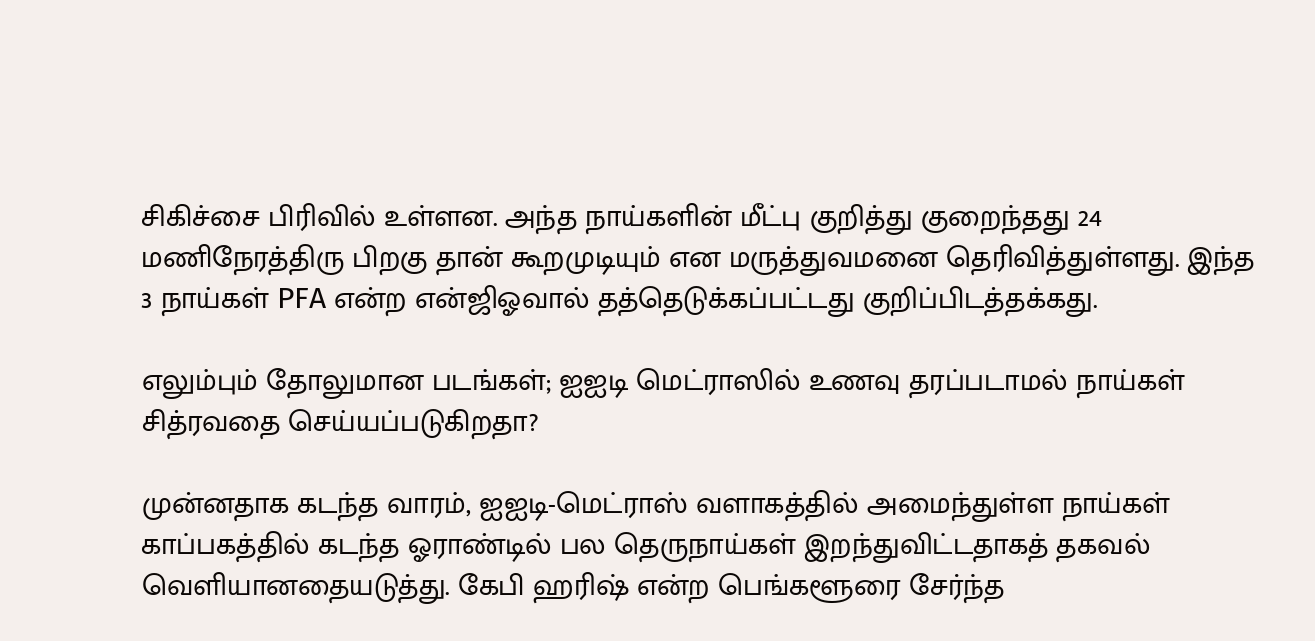சிகிச்சை பிரிவில் உள்ளன. அந்த நாய்களின் மீட்பு குறித்து குறைந்தது 24 மணிநேரத்திரு பிறகு தான் கூறமுடியும் என மருத்துவமனை தெரிவித்துள்ளது. இந்த 3 நாய்கள் PFA என்ற என்ஜிஓவால் தத்தெடுக்கப்பட்டது குறிப்பிடத்தக்கது.

எலும்பும் தோலுமான படங்கள்; ஐஐடி மெட்ராஸில் உணவு தரப்படாமல் நாய்கள் சித்ரவதை செய்யப்படுகிறதா?

முன்னதாக கடந்த வாரம், ஐஐடி-மெட்ராஸ் வளாகத்தில் அமைந்துள்ள நாய்கள் காப்பகத்தில் கடந்த ஓராண்டில் பல தெருநாய்கள் இறந்துவிட்டதாகத் தகவல் வெளியானதையடுத்து. கேபி ஹரிஷ் என்ற பெங்களூரை சேர்ந்த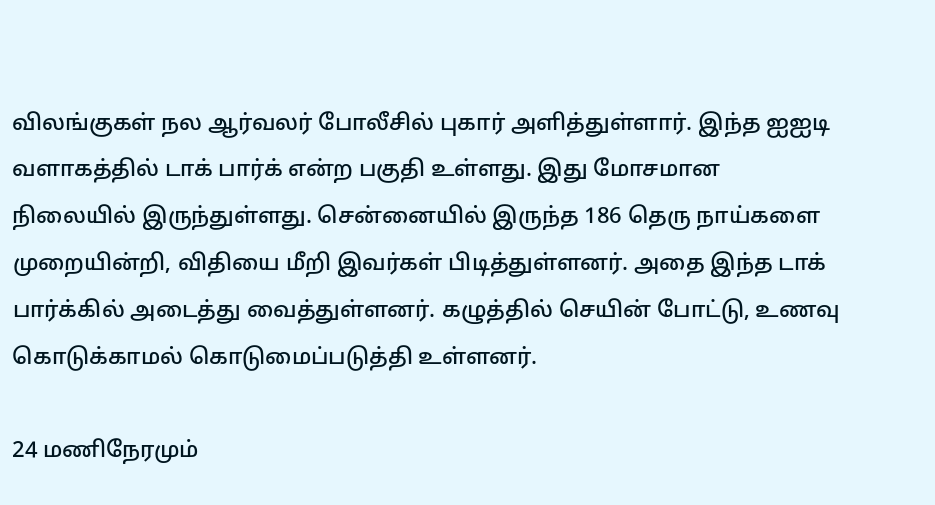விலங்குகள் நல ஆர்வலர் போலீசில் புகார் அளித்துள்ளார். இந்த ஐஐடி வளாகத்தில் டாக் பார்க் என்ற பகுதி உள்ளது. இது மோசமான நிலையில் இருந்துள்ளது. சென்னையில் இருந்த 186 தெரு நாய்களை முறையின்றி, விதியை மீறி இவர்கள் பிடித்துள்ளனர். அதை இந்த டாக் பார்க்கில் அடைத்து வைத்துள்ளனர். கழுத்தில் செயின் போட்டு, உணவு கொடுக்காமல் கொடுமைப்படுத்தி உள்ளனர்.

24 மணிநேரமும்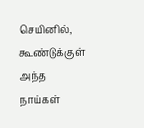செயினில், கூண்டுக்குள் அந்த நாய்கள்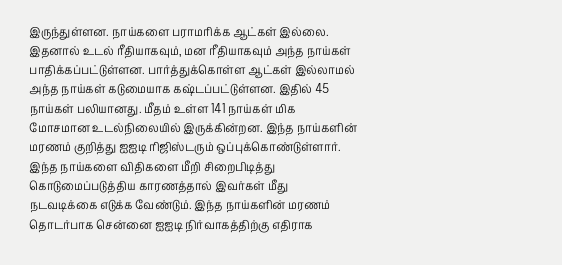இருந்துள்ளன. நாய்களை பராமரிக்க ஆட்கள் இல்லை. இதனால் உடல் ரீதியாகவும், மன ரீதியாகவும் அந்த நாய்கள் பாதிக்கப்பட்டுள்ளன. பார்த்துக்கொள்ள ஆட்கள் இல்லாமல் அந்த நாய்கள் கடுமையாக கஷ்டப்பட்டுள்ளன. இதில் 45 நாய்கள் பலியானது. மீதம் உள்ள 141 நாய்கள் மிக மோசமான உடல்நிலையில் இருக்கின்றன. இந்த நாய்களின் மரணம் குறித்து ஐஐடி ரிஜிஸ்டரும் ஒப்புக்கொண்டுள்ளார். இந்த நாய்களை விதிகளை மீறி சிறைபிடித்து கொடுமைப்படுத்திய காரணத்தால் இவர்கள் மீது நடவடிக்கை எடுக்க வேண்டும். இந்த நாய்களின் மரணம் தொடர்பாக சென்னை ஐஐடி நிர்வாகத்திற்கு எதிராக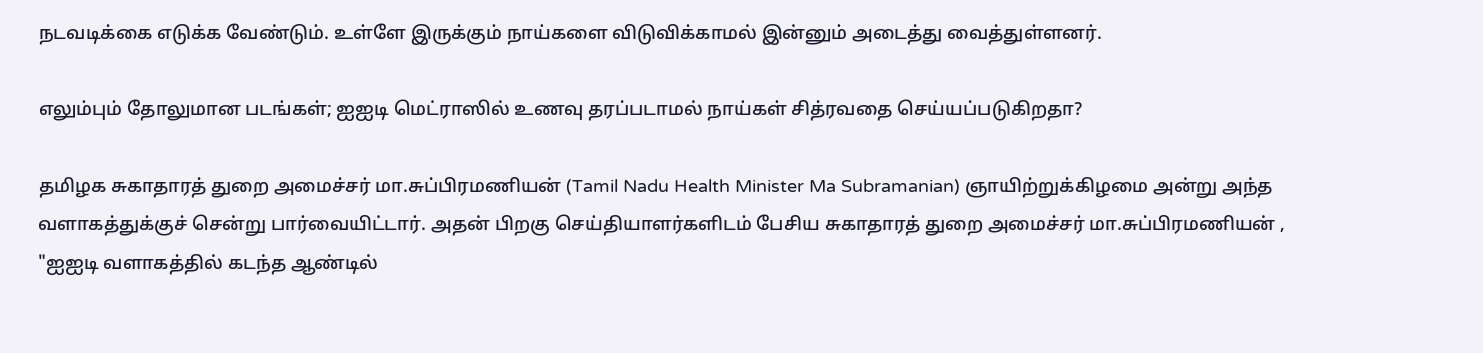நடவடிக்கை எடுக்க வேண்டும். உள்ளே இருக்கும் நாய்களை விடுவிக்காமல் இன்னும் அடைத்து வைத்துள்ளனர்.

எலும்பும் தோலுமான படங்கள்; ஐஐடி மெட்ராஸில் உணவு தரப்படாமல் நாய்கள் சித்ரவதை செய்யப்படுகிறதா?

தமிழக சுகாதாரத் துறை அமைச்சர் மா.சுப்பிரமணியன் (Tamil Nadu Health Minister Ma Subramanian) ஞாயிற்றுக்கிழமை அன்று அந்த வளாகத்துக்குச் சென்று பார்வையிட்டார். அதன் பிறகு செய்தியாளர்களிடம் பேசிய சுகாதாரத் துறை அமைச்சர் மா.சுப்பிரமணியன் , "ஐஐடி வளாகத்தில் கடந்த ஆண்டில்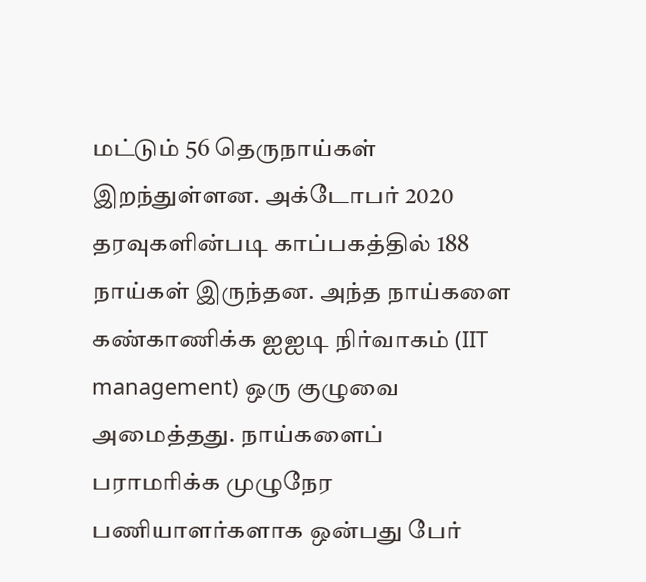மட்டும் 56 தெருநாய்கள் இறந்துள்ளன. அக்டோபர் 2020 தரவுகளின்படி காப்பகத்தில் 188 நாய்கள் இருந்தன. அந்த நாய்களை கண்காணிக்க ஐஐடி நிர்வாகம் (IIT management) ஒரு குழுவை அமைத்தது. நாய்களைப் பராமரிக்க முழுநேர பணியாளர்களாக ஒன்பது பேர்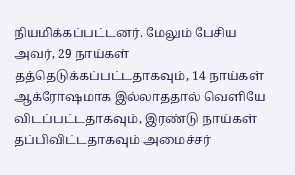நியமிக்கப்பட்டனர். மேலும் பேசிய அவர், 29 நாய்கள் தத்தெடுக்கப்பட்டதாகவும், 14 நாய்கள் ஆக்ரோஷமாக இல்லாததால் வெளியே விடப்பட்டதாகவும், இரண்டு நாய்கள் தப்பிவிட்டதாகவும் அமைச்சர்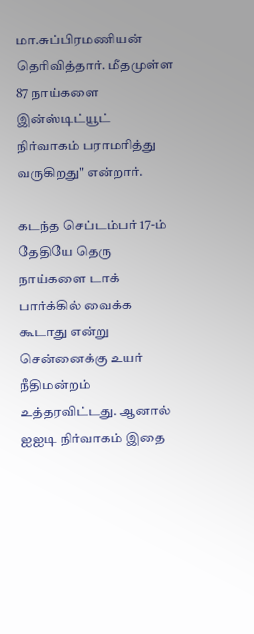மா.சுப்பிரமணியன் தெரிவித்தார். மீதமுள்ள 87 நாய்களை இன்ஸ்டிட்யூட் நிர்வாகம் பராமரித்து வருகிறது" என்றார்.

கடந்த செப்டம்பர் 17-ம் தேதியே தெரு நாய்களை டாக் பார்க்கில் வைக்க கூடாது என்று சென்னைக்கு உயர் நீதிமன்றம் உத்தரவிட்டது. ஆனால் ஐஐடி நிர்வாகம் இதை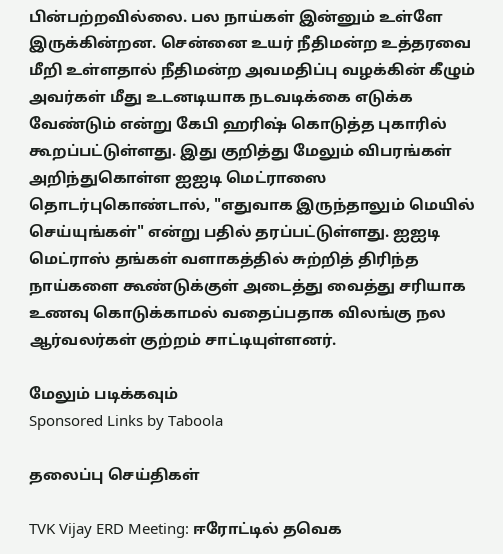பின்பற்றவில்லை. பல நாய்கள் இன்னும் உள்ளே இருக்கின்றன. சென்னை உயர் நீதிமன்ற உத்தரவை மீறி உள்ளதால் நீதிமன்ற அவமதிப்பு வழக்கின் கீழும் அவர்கள் மீது உடனடியாக நடவடிக்கை எடுக்க வேண்டும் என்று கேபி ஹரிஷ் கொடுத்த புகாரில் கூறப்பட்டுள்ளது. இது குறித்து மேலும் விபரங்கள் அறிந்துகொள்ள ஐஐடி மெட்ராஸை தொடர்புகொண்டால், "எதுவாக இருந்தாலும் மெயில் செய்யுங்கள்" என்று பதில் தரப்பட்டுள்ளது. ஐஐடி மெட்ராஸ் தங்கள் வளாகத்தில் சுற்றித் திரிந்த நாய்களை கூண்டுக்குள் அடைத்து வைத்து சரியாக உணவு கொடுக்காமல் வதைப்பதாக விலங்கு நல ஆர்வலர்கள் குற்றம் சாட்டியுள்ளனர்.

மேலும் படிக்கவும்
Sponsored Links by Taboola

தலைப்பு செய்திகள்

TVK Vijay ERD Meeting: ஈரோட்டில் தவெக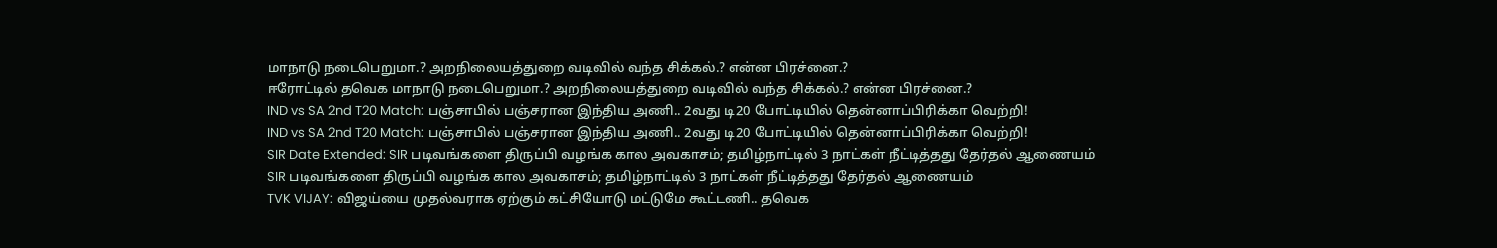மாநாடு நடைபெறுமா.? அறநிலையத்துறை வடிவில் வந்த சிக்கல்.? என்ன பிரச்னை.?
ஈரோட்டில் தவெக மாநாடு நடைபெறுமா.? அறநிலையத்துறை வடிவில் வந்த சிக்கல்.? என்ன பிரச்னை.?
IND vs SA 2nd T20 Match: பஞ்சாபில் பஞ்சரான இந்திய அணி.. 2வது டி20 போட்டியில் தென்னாப்பிரிக்கா வெற்றி!
IND vs SA 2nd T20 Match: பஞ்சாபில் பஞ்சரான இந்திய அணி.. 2வது டி20 போட்டியில் தென்னாப்பிரிக்கா வெற்றி!
SIR Date Extended: SIR படிவங்களை திருப்பி வழங்க கால அவகாசம்; தமிழ்நாட்டில் 3 நாட்கள் நீட்டித்தது தேர்தல் ஆணையம்
SIR படிவங்களை திருப்பி வழங்க கால அவகாசம்; தமிழ்நாட்டில் 3 நாட்கள் நீட்டித்தது தேர்தல் ஆணையம்
TVK VIJAY: விஜய்யை முதல்வராக ஏற்கும் கட்சியோடு மட்டுமே கூட்டணி.. தவெக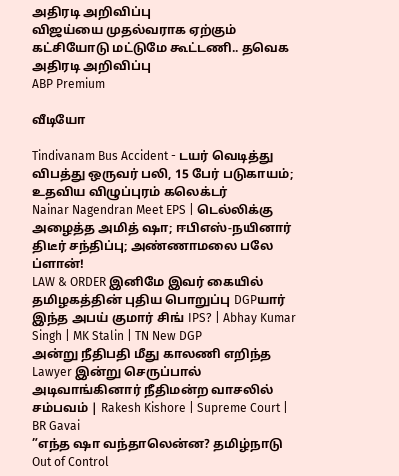அதிரடி அறிவிப்பு
விஜய்யை முதல்வராக ஏற்கும் கட்சியோடு மட்டுமே கூட்டணி.. தவெக அதிரடி அறிவிப்பு
ABP Premium

வீடியோ

Tindivanam Bus Accident - டயர் வெடித்து விபத்து ஒருவர் பலி, 15 பேர் படுகாயம்; உதவிய விழுப்புரம் கலெக்டர்
Nainar Nagendran Meet EPS | டெல்லிக்கு அழைத்த அமித் ஷா; ஈபிஎஸ்-நயினார் திடீர் சந்திப்பு; அண்ணாமலை பலே ப்ளான்!
LAW & ORDER இனிமே இவர் கையில் தமிழகத்தின் புதிய பொறுப்பு DGPயார் இந்த அபய் குமார் சிங் IPS? | Abhay Kumar Singh | MK Stalin | TN New DGP
அன்று நீதிபதி மீது காலணி எறிந்த Lawyer இன்று செருப்பால் அடிவாங்கினார் நீதிமன்ற வாசலில் சம்பவம் | Rakesh Kishore | Supreme Court | BR Gavai
”எந்த ஷா வந்தாலென்ன? தமிழ்நாடு Out of Control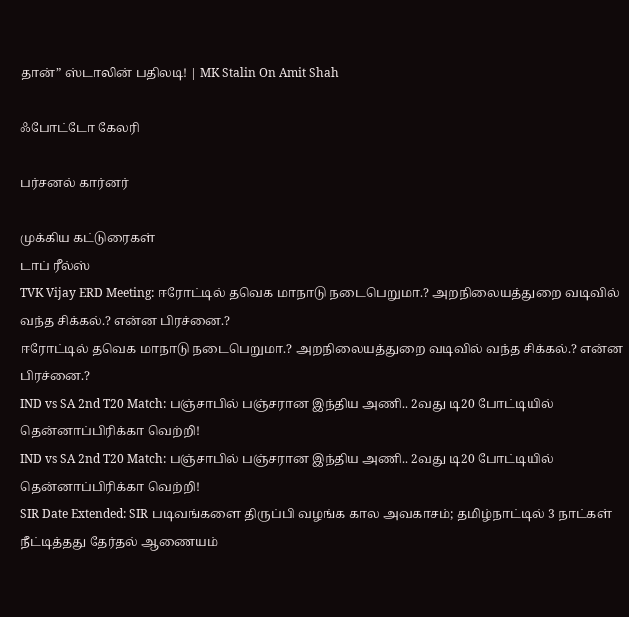தான்” ஸ்டாலின் பதிலடி! | MK Stalin On Amit Shah

ஃபோட்டோ கேலரி

பர்சனல் கார்னர்

முக்கிய கட்டுரைகள்
டாப் ரீல்ஸ்
TVK Vijay ERD Meeting: ஈரோட்டில் தவெக மாநாடு நடைபெறுமா.? அறநிலையத்துறை வடிவில் வந்த சிக்கல்.? என்ன பிரச்னை.?
ஈரோட்டில் தவெக மாநாடு நடைபெறுமா.? அறநிலையத்துறை வடிவில் வந்த சிக்கல்.? என்ன பிரச்னை.?
IND vs SA 2nd T20 Match: பஞ்சாபில் பஞ்சரான இந்திய அணி.. 2வது டி20 போட்டியில் தென்னாப்பிரிக்கா வெற்றி!
IND vs SA 2nd T20 Match: பஞ்சாபில் பஞ்சரான இந்திய அணி.. 2வது டி20 போட்டியில் தென்னாப்பிரிக்கா வெற்றி!
SIR Date Extended: SIR படிவங்களை திருப்பி வழங்க கால அவகாசம்; தமிழ்நாட்டில் 3 நாட்கள் நீட்டித்தது தேர்தல் ஆணையம்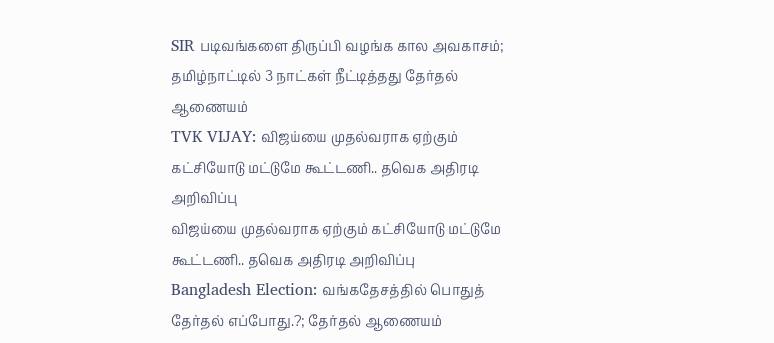SIR படிவங்களை திருப்பி வழங்க கால அவகாசம்; தமிழ்நாட்டில் 3 நாட்கள் நீட்டித்தது தேர்தல் ஆணையம்
TVK VIJAY: விஜய்யை முதல்வராக ஏற்கும் கட்சியோடு மட்டுமே கூட்டணி.. தவெக அதிரடி அறிவிப்பு
விஜய்யை முதல்வராக ஏற்கும் கட்சியோடு மட்டுமே கூட்டணி.. தவெக அதிரடி அறிவிப்பு
Bangladesh Election: வங்கதேசத்தில் பொதுத் தேர்தல் எப்போது.?; தேர்தல் ஆணையம்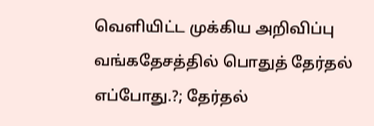வெளியிட்ட முக்கிய அறிவிப்பு
வங்கதேசத்தில் பொதுத் தேர்தல் எப்போது.?; தேர்தல்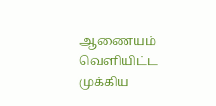ஆணையம் வெளியிட்ட முக்கிய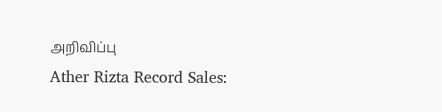அறிவிப்பு
Ather Rizta Record Sales: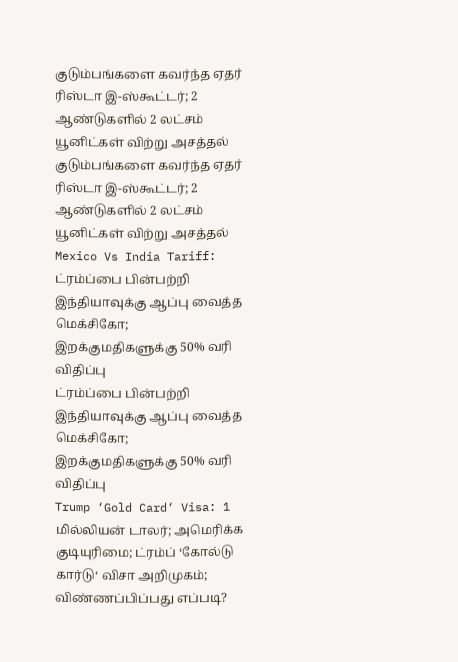குடும்பங்களை கவர்ந்த ஏதர் ரிஸ்டா இ-ஸ்கூட்டர்; 2 ஆண்டுகளில் 2 லட்சம் யூனிட்கள் விற்று அசத்தல்
குடும்பங்களை கவர்ந்த ஏதர் ரிஸ்டா இ-ஸ்கூட்டர்; 2 ஆண்டுகளில் 2 லட்சம் யூனிட்கள் விற்று அசத்தல்
Mexico Vs India Tariff: ட்ரம்ப்பை பின்பற்றி இந்தியாவுக்கு ஆப்பு வைத்த மெக்சிகோ; இறக்குமதிகளுக்கு 50% வரி விதிப்பு
ட்ரம்ப்பை பின்பற்றி இந்தியாவுக்கு ஆப்பு வைத்த மெக்சிகோ; இறக்குமதிகளுக்கு 50% வரி விதிப்பு
Trump ‘Gold Card‘ Visa: 1 மில்லியன் டாலர்; அமெரிக்க குடியுரிமை; ட்ரம்ப் ‘கோல்டு கார்டு‘ விசா அறிமுகம்; விண்ணப்பிப்பது எப்படி?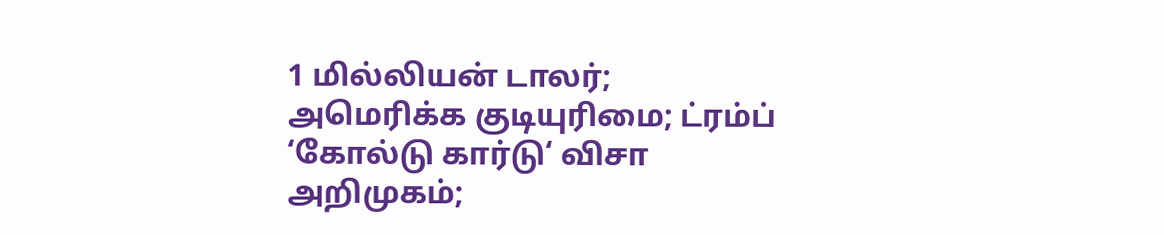1 மில்லியன் டாலர்; அமெரிக்க குடியுரிமை; ட்ரம்ப் ‘கோல்டு கார்டு‘ விசா அறிமுகம்;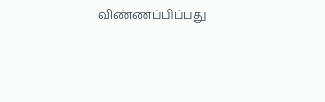விண்ணப்பிப்பது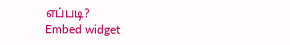எப்படி?
Embed widget